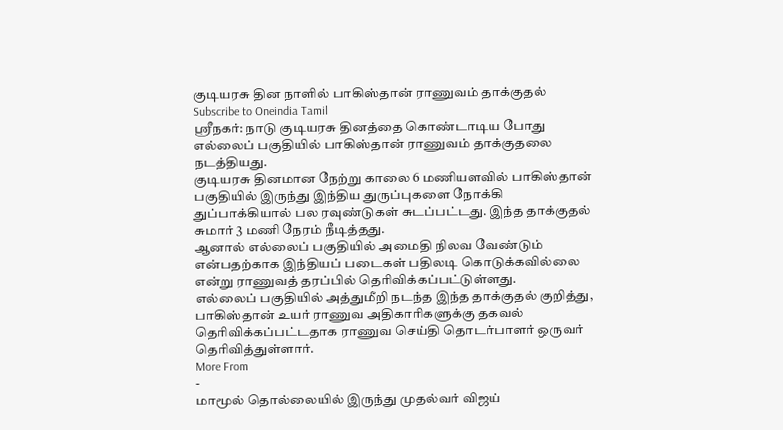குடியரசு தின நாளில் பாகிஸ்தான் ராணுவம் தாக்குதல்
Subscribe to Oneindia Tamil
ஸ்ரீநகர்: நாடு குடியரசு தினத்தை கொண்டாடிய போது எல்லைப் பகுதியில் பாகிஸ்தான் ராணுவம் தாக்குதலை நடத்தியது.
குடியரசு தினமான நேற்று காலை 6 மணியளவில் பாகிஸ்தான் பகுதியில் இருந்து இந்திய துருப்புகளை நோக்கி துப்பாக்கியால் பல ரவுண்டுகள் சுடப்பட்டது. இந்த தாக்குதல் சுமார் 3 மணி நேரம் நீடித்தது.
ஆனால் எல்லைப் பகுதியில் அமைதி நிலவ வேண்டும் என்பதற்காக இந்தியப் படைகள் பதிலடி கொடுக்கவில்லை என்று ராணுவத் தரப்பில் தெரிவிக்கப்பட்டுள்ளது.
எல்லைப் பகுதியில் அத்துமீறி நடந்த இந்த தாக்குதல் குறித்து, பாகிஸ்தான் உயர் ராணுவ அதிகாரிகளுக்கு தகவல் தெரிவிக்கப்பட்டதாக ராணுவ செய்தி தொடர்பாளர் ஒருவர் தெரிவித்துள்ளார்.
More From
-
மாமூல் தொல்லையில் இருந்து முதல்வர் விஜய்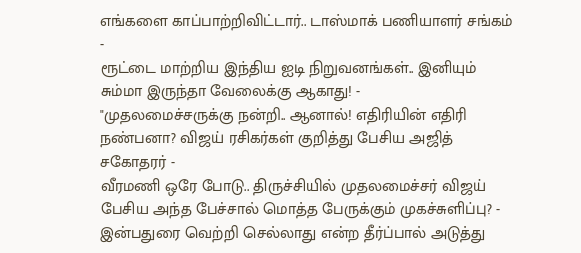எங்களை காப்பாற்றிவிட்டார்.. டாஸ்மாக் பணியாளர் சங்கம் -
ரூட்டை மாற்றிய இந்திய ஐடி நிறுவனங்கள்.. இனியும் சும்மா இருந்தா வேலைக்கு ஆகாது! -
"முதலமைச்சருக்கு நன்றி.. ஆனால்! எதிரியின் எதிரி நண்பனா? விஜய் ரசிகர்கள் குறித்து பேசிய அஜித் சகோதரர் -
வீரமணி ஒரே போடு.. திருச்சியில் முதலமைச்சர் விஜய் பேசிய அந்த பேச்சால் மொத்த பேருக்கும் முகச்சுளிப்பு? -
இன்பதுரை வெற்றி செல்லாது என்ற தீர்ப்பால் அடுத்து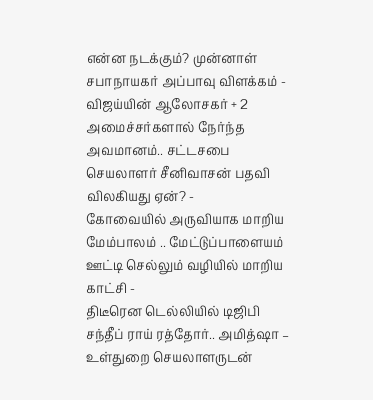என்ன நடக்கும்? முன்னாள் சபாநாயகர் அப்பாவு விளக்கம் -
விஜய்யின் ஆலோசகர் + 2 அமைச்சர்களால் நேர்ந்த அவமானம்.. சட்டசபை செயலாளர் சீனிவாசன் பதவி விலகியது ஏன்? -
கோவையில் அருவியாக மாறிய மேம்பாலம் .. மேட்டுப்பாளையம் ஊட்டி செல்லும் வழியில் மாறிய காட்சி -
திடீரென டெல்லியில் டிஜிபி சந்தீப் ராய் ரத்தோர்.. அமித்ஷா – உள்துறை செயலாளருடன்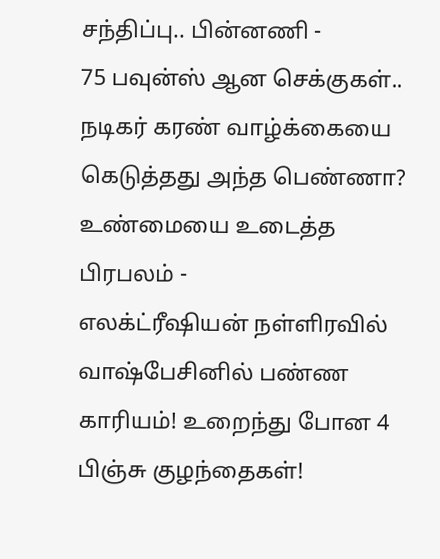சந்திப்பு.. பின்னணி -
75 பவுன்ஸ் ஆன செக்குகள்.. நடிகர் கரண் வாழ்க்கையை கெடுத்தது அந்த பெண்ணா? உண்மையை உடைத்த பிரபலம் -
எலக்ட்ரீஷியன் நள்ளிரவில் வாஷ்பேசினில் பண்ண காரியம்! உறைந்து போன 4 பிஞ்சு குழந்தைகள்!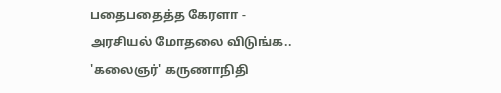பதைபதைத்த கேரளா -
அரசியல் மோதலை விடுங்க.. 'கலைஞர்' கருணாநிதி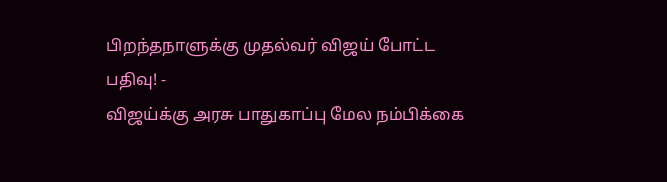பிறந்தநாளுக்கு முதல்வர் விஜய் போட்ட பதிவு! -
விஜய்க்கு அரசு பாதுகாப்பு மேல நம்பிக்கை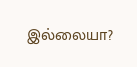இல்லையா?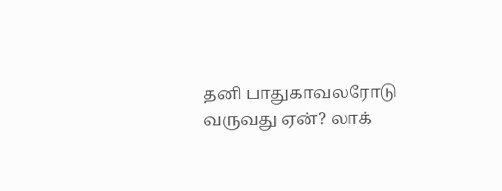தனி பாதுகாவலரோடு வருவது ஏன்? லாக்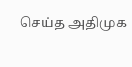செய்த அதிமுக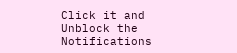Click it and Unblock the Notifications